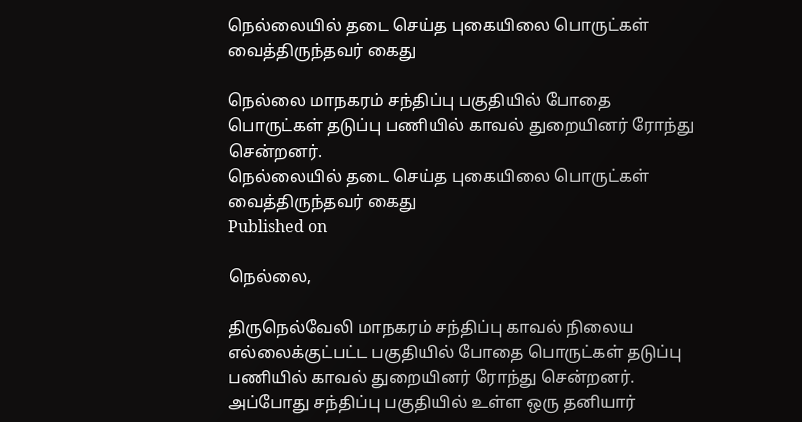நெல்லையில் தடை செய்த புகையிலை பொருட்கள் வைத்திருந்தவர் கைது

நெல்லை மாநகரம் சந்திப்பு பகுதியில் போதை பொருட்கள் தடுப்பு பணியில் காவல் துறையினர் ரோந்து சென்றனர்.
நெல்லையில் தடை செய்த புகையிலை பொருட்கள் வைத்திருந்தவர் கைது
Published on

நெல்லை,

திருநெல்வேலி மாநகரம் சந்திப்பு காவல் நிலைய எல்லைக்குட்பட்ட பகுதியில் போதை பொருட்கள் தடுப்பு பணியில் காவல் துறையினர் ரோந்து சென்றனர். அப்போது சந்திப்பு பகுதியில் உள்ள ஒரு தனியார்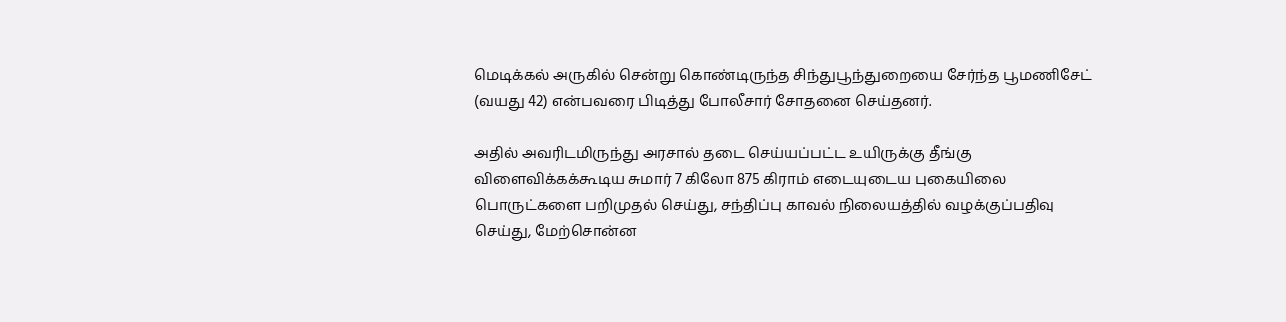மெடிக்கல் அருகில் சென்று கொண்டிருந்த சிந்துபூந்துறையை சேர்ந்த பூமணிசேட் (வயது 42) என்பவரை பிடித்து போலீசார் சோதனை செய்தனர்.

அதில் அவரிடமிருந்து அரசால் தடை செய்யப்பட்ட உயிருக்கு தீங்கு விளைவிக்கக்கூடிய சுமார் 7 கிலோ 875 கிராம் எடையுடைய புகையிலை பொருட்களை பறிமுதல் செய்து, சந்திப்பு காவல் நிலையத்தில் வழக்குப்பதிவு செய்து, மேற்சொன்ன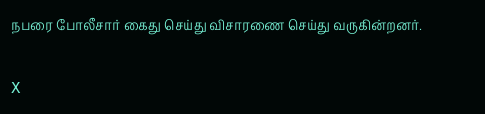நபரை போலீசார் கைது செய்து விசாரணை செய்து வருகின்றனர்.

X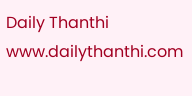Daily Thanthi
www.dailythanthi.com